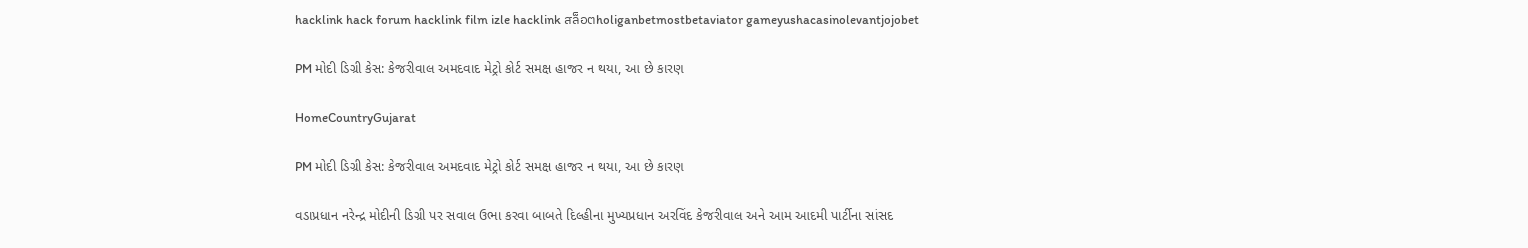hacklink hack forum hacklink film izle hacklink สล็อตholiganbetmostbetaviator gameyushacasinolevantjojobet

PM મોદી ડિગ્રી કેસ: કેજરીવાલ અમદવાદ મેટ્રો કોર્ટ સમક્ષ હાજર ન થયા, આ છે કારણ

HomeCountryGujarat

PM મોદી ડિગ્રી કેસ: કેજરીવાલ અમદવાદ મેટ્રો કોર્ટ સમક્ષ હાજર ન થયા, આ છે કારણ

વડાપ્રધાન નરેન્દ્ર મોદીની ડિગ્રી પર સવાલ ઉભા કરવા બાબતે દિલ્હીના મુખ્યપ્રધાન અરવિંદ કેજરીવાલ અને આમ આદમી પાર્ટીના સાંસદ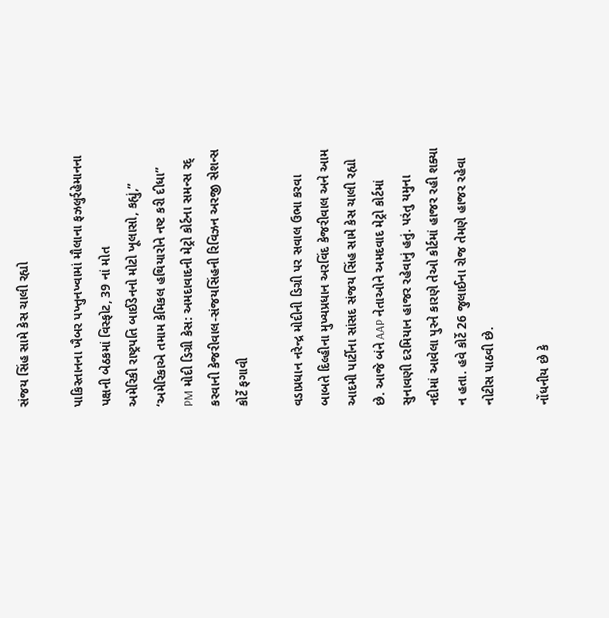સંજય સિંહ સામે કેસ ચાલી રહ્યો

પાકિસ્તાનના ખૈબર પખ્તુનખ્વામાં મૌલાના ફઝલુર્રહેમાનના પક્ષની બેઠકમાં વિસ્ફોટ, 39 નાં મોત
અમેરિકી રાષ્ટ્રપતિ બાઈડેનનો મોટો ખૂલાસો, કહ્યું,” ‘અમેરિકાએ તમામ કેમિકલ હથિયારોને નષ્ટ કરી દીધા”
PM મોદી ડિગ્રી કેસ: અમદાવાદની મેટ્રો કોર્ટના સમન્સ રદ્ કરવાની કેજરીવાલ-સંજયસિંહની રિવિઝન અરજી સેશન્સ કોર્ટે ફગાવી

વડાપ્રધાન નરેન્દ્ર મોદીની ડિગ્રી પર સવાલ ઉભા કરવા બાબતે દિલ્હીના મુખ્યપ્રધાન અરવિંદ કેજરીવાલ અને આમ આદમી પાર્ટીના સાંસદ સંજય સિંહ સામે કેસ ચાલી રહ્યો છે. આજે બંને AAP નેતાઓને અમદવાદ મેટ્રો કોર્ટમાં સુનાવણી દરમિયાન હાજર રહેવાનું હતું. પરંતુ યમુના નદીમાં આવેલા પુરને કારણે તેઓ કોર્ટમાં હાજર રહી શક્યા ન હતા. હવે કોર્ટે 26 જુલાઈના રોજ તેમણે હાજર રહેવા નોટીસ પાઠવી છે.

નોંધનીય છે કે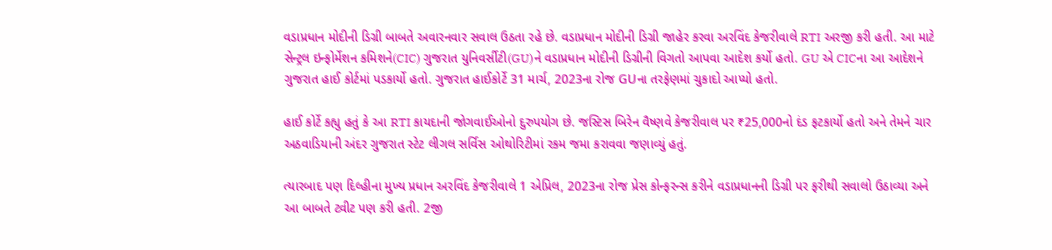વડાપ્રધાન મોદીની ડિગ્રી બાબતે અવારનવાર સવાલ ઉઠતા રહે છે. વડાપ્રધાન મોદીની ડિગ્રી જાહેર કરવા અરવિંદ કેજરીવાલે RTI અરજી કરી હતી. આ માટે સેન્ટ્રલ ઇન્ફોર્મેશન કમિશને(CIC) ગુજરાત યુનિવર્સીટી(GU)ને વડાપ્રધાન મોદીની ડિગ્રીની વિગતો આપવા આદેશ કર્યો હતો. GU એ CICના આ આદેશને ગુજરાત હાઈ કોર્ટમાં પડકાર્યો હતો. ગુજરાત હાઈકોર્ટે 31 માર્ચ, 2023ના રોજ GUના તરફેણમાં ચુકાદો આપ્યો હતો.

હાઈ કોર્ટે કહ્યુ હતું કે આ RTI કાયદાની જોગવાઈઓનો દુરુપયોગ છે. જસ્ટિસ બિરેન વૈષ્ણવે કેજરીવાલ પર ₹25,000નો દંડ ફટકાર્યો હતો અને તેમને ચાર અઠવાડિયાની અંદર ગુજરાત સ્ટેટ લીગલ સર્વિસ ઓથોરિટીમાં રકમ જમા કરાવવા જણાવ્યું હતું.

ત્યારબાદ પણ દિલ્હીના મુખ્ય પ્રધાન અરવિંદ કેજરીવાલે 1 એપ્રિલ, 2023ના રોજ પ્રેસ કોન્ફરન્સ કરીને વડાપ્રધાનની ડિગ્રી પર ફરીથી સવાલો ઉઠાવ્યા અને આ બાબતે ટ્વીટ પણ કરી હતી. 2જી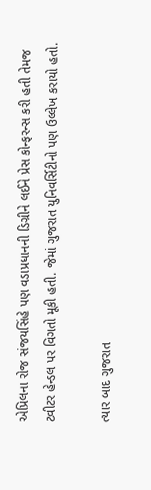એપ્રિલના રોજ સંજયસિંહે પણ વડાપ્રધાનની ડિગ્રીને લઈને પ્રેસ કોન્ફરન્સ કરી હતી તેમજ ટ્વીટર હેન્ડલ પર વિગતો મૂકી હતી. જેમાં ગુજરાત યુનિવર્સિટીનો પણ ઉલ્લેખ કરાયો હતો.

ત્યાર બાદ ગુજરાત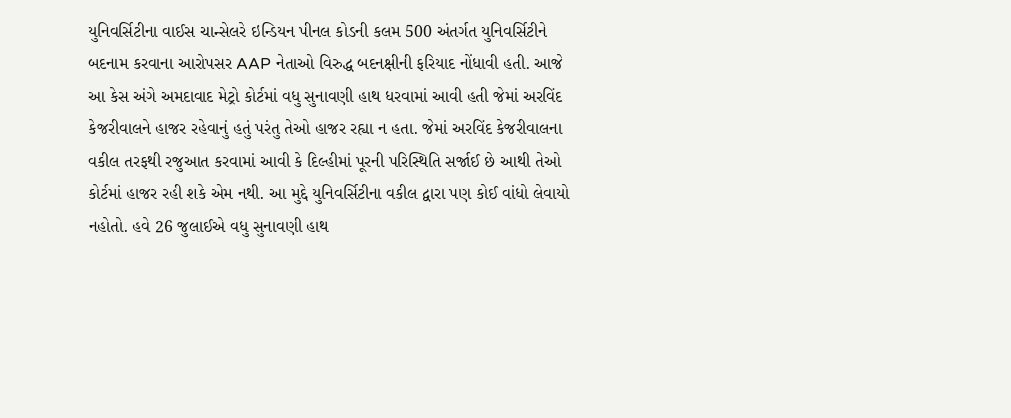યુનિવર્સિટીના વાઈસ ચાન્સેલરે ઇન્ડિયન પીનલ કોડની કલમ 500 અંતર્ગત યુનિવર્સિટીને બદનામ કરવાના આરોપસર AAP નેતાઓ વિરુદ્ધ બદનક્ષીની ફરિયાદ નોંધાવી હતી. આજે આ કેસ અંગે અમદાવાદ મેટ્રો કોર્ટમાં વધુ સુનાવણી હાથ ધરવામાં આવી હતી જેમાં અરવિંદ કેજરીવાલને હાજર રહેવાનું હતું પરંતુ તેઓ હાજર રહ્યા ન હતા. જેમાં અરવિંદ કેજરીવાલના વકીલ તરફથી રજુઆત કરવામાં આવી કે દિલ્હીમાં પૂરની પરિસ્થિતિ સર્જાઈ છે આથી તેઓ કોર્ટમાં હાજર રહી શકે એમ નથી. આ મુદ્દે યુનિવર્સિટીના વકીલ દ્વારા પણ કોઈ વાંધો લેવાયો નહોતો. હવે 26 જુલાઈએ વધુ સુનાવણી હાથ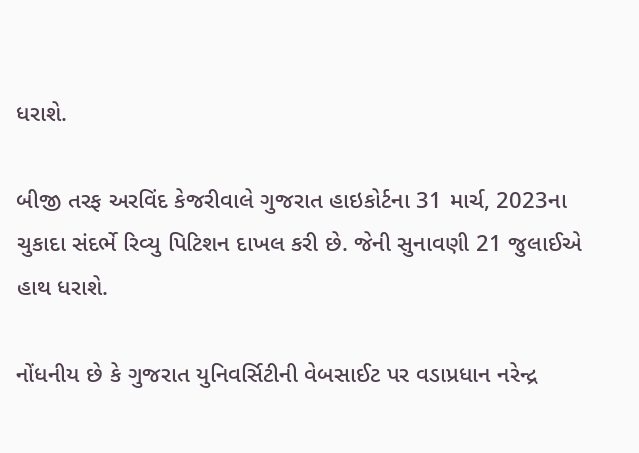ધરાશે.

બીજી તરફ અરવિંદ કેજરીવાલે ગુજરાત હાઇકોર્ટના 31 માર્ચ, 2023ના ચુકાદા સંદર્ભે રિવ્યુ પિટિશન દાખલ કરી છે. જેની સુનાવણી 21 જુલાઈએ હાથ ધરાશે.

નોંધનીય છે કે ગુજરાત યુનિવર્સિટીની વેબસાઈટ પર વડાપ્રધાન નરેન્દ્ર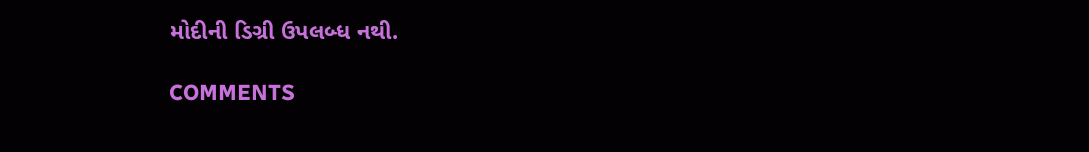મોદીની ડિગ્રી ઉપલબ્ધ નથી.

COMMENTS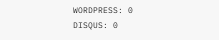WORDPRESS: 0
DISQUS: 0